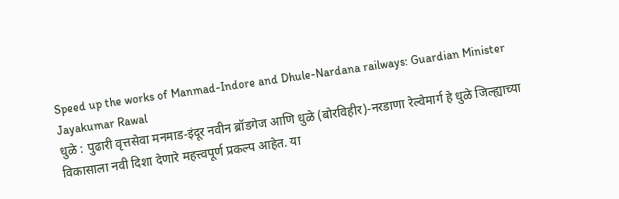Speed up the works of Manmad-Indore and Dhule-Nardana railways: Guardian Minister Jayakumar Rawal
धुळे : पुढारी वृत्तसेवा मनमाड-इंदूर नवीन ब्रॉडगेज आणि धुळे (बोरविहीर)-नरडाणा रेल्वेमार्ग हे धुळे जिल्ह्याच्या विकासाला नवी दिशा देणारे महत्त्वपूर्ण प्रकल्प आहेत. या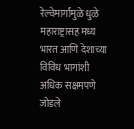रेल्वेमार्गांमुळे धुळे महाराष्ट्रासह मध्य भारत आणि देशाच्या विविध भागांशी अधिक सक्षमपणे जोडले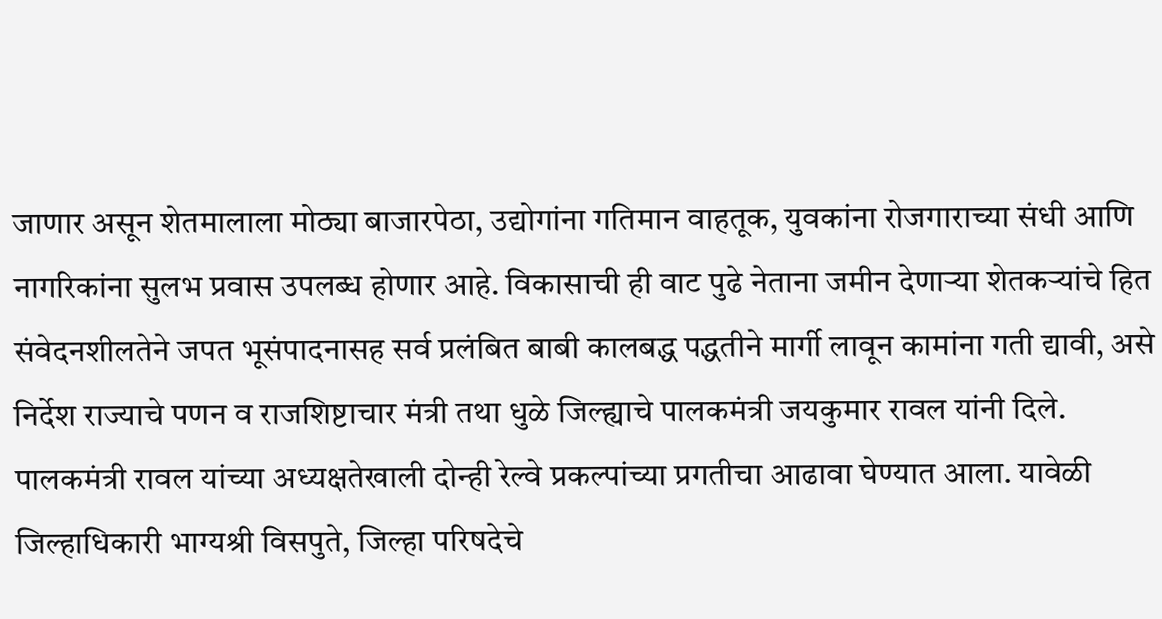जाणार असून शेतमालाला मोठ्या बाजारपेठा, उद्योगांना गतिमान वाहतूक, युवकांना रोजगाराच्या संधी आणि नागरिकांना सुलभ प्रवास उपलब्ध होणार आहे. विकासाची ही वाट पुढे नेताना जमीन देणाऱ्या शेतकऱ्यांचे हित संवेदनशीलतेने जपत भूसंपादनासह सर्व प्रलंबित बाबी कालबद्ध पद्धतीने मार्गी लावून कामांना गती द्यावी, असे निर्देश राज्याचे पणन व राजशिष्टाचार मंत्री तथा धुळे जिल्ह्याचे पालकमंत्री जयकुमार रावल यांनी दिले.
पालकमंत्री रावल यांच्या अध्यक्षतेखाली दोन्ही रेल्वे प्रकल्पांच्या प्रगतीचा आढावा घेण्यात आला. यावेळी जिल्हाधिकारी भाग्यश्री विसपुते, जिल्हा परिषदेचे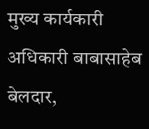मुख्य कार्यकारी अधिकारी बाबासाहेब बेलदार,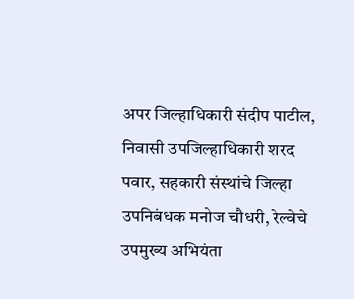अपर जिल्हाधिकारी संदीप पाटील, निवासी उपजिल्हाधिकारी शरद पवार, सहकारी संस्थांचे जिल्हा उपनिबंधक मनोज चौधरी, रेल्वेचे उपमुख्य अभियंता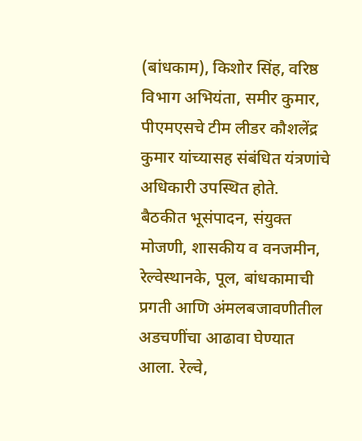(बांधकाम), किशोर सिंह, वरिष्ठ विभाग अभियंता, समीर कुमार, पीएमएसचे टीम लीडर कौशलेंद्र कुमार यांच्यासह संबंधित यंत्रणांचे अधिकारी उपस्थित होते.
बैठकीत भूसंपादन, संयुक्त मोजणी, शासकीय व वनजमीन, रेल्वेस्थानके, पूल, बांधकामाची प्रगती आणि अंमलबजावणीतील अडचणींचा आढावा घेण्यात आला. रेल्वे,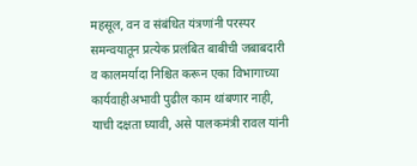महसूल, वन व संबंधित यंत्रणांनी परस्पर समन्वयातून प्रत्येक प्रलंबित बाबीची जबाबदारी व कालमर्यादा निश्चित करून एका विभागाच्या कार्यवाहीअभावी पुढील काम थांबणार नाही, याची दक्षता घ्यावी, असे पालकमंत्री रावल यांनी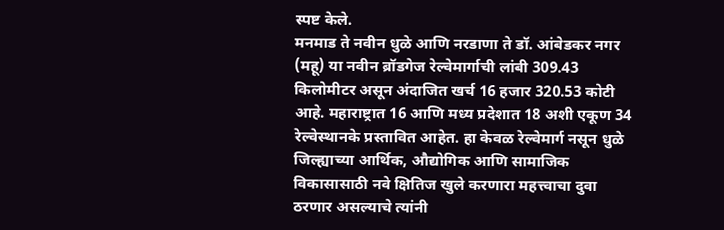स्पष्ट केले.
मनमाड ते नवीन धुळे आणि नरडाणा ते डॉ. आंबेडकर नगर (महू) या नवीन ब्रॉडगेज रेल्वेमार्गाची लांबी 309.43 किलोमीटर असून अंदाजित खर्च 16 हजार 320.53 कोटी आहे. महाराष्ट्रात 16 आणि मध्य प्रदेशात 18 अशी एकूण 34 रेल्वेस्थानके प्रस्तावित आहेत. हा केवळ रेल्वेमार्ग नसून धुळे जिल्ह्याच्या आर्थिक, औद्योगिक आणि सामाजिक विकासासाठी नवे क्षितिज खुले करणारा महत्त्वाचा दुवा ठरणार असल्याचे त्यांनी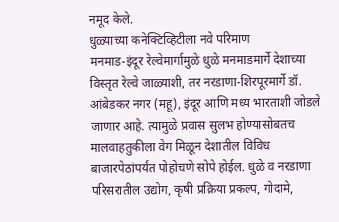नमूद केले.
धुळ्याच्या कनेक्टिव्हिटीला नवे परिमाण
मनमाड-इंदूर रेल्वेमार्गामुळे धुळे मनमाडमार्गे देशाच्या विस्तृत रेल्वे जाळ्याशी, तर नरडाणा-शिरपूरमार्गे डॉ. आंबेडकर नगर (महू), इंदूर आणि मध्य भारताशी जोडले जाणार आहे. त्यामुळे प्रवास सुलभ होण्यासोबतच मालवाहतुकीला वेग मिळून देशातील विविध बाजारपेठांपर्यंत पोहोचणे सोपे होईल. धुळे व नरडाणा परिसरातील उद्योग, कृषी प्रक्रिया प्रकल्प, गोदामे,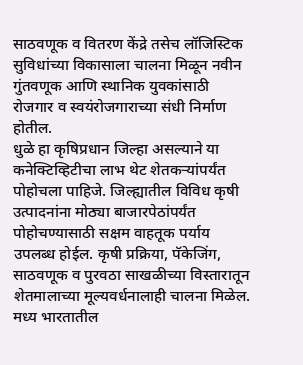साठवणूक व वितरण केंद्रे तसेच लॉजिस्टिक सुविधांच्या विकासाला चालना मिळून नवीन गुंतवणूक आणि स्थानिक युवकांसाठी रोजगार व स्वयंरोजगाराच्या संधी निर्माण होतील.
धुळे हा कृषिप्रधान जिल्हा असल्याने या कनेक्टिव्हिटीचा लाभ थेट शेतकऱ्यांपर्यंत पोहोचला पाहिजे. जिल्ह्यातील विविध कृषी उत्पादनांना मोठ्या बाजारपेठांपर्यंत पोहोचण्यासाठी सक्षम वाहतूक पर्याय उपलब्ध होईल. कृषी प्रक्रिया, पॅकेजिंग, साठवणूक व पुरवठा साखळीच्या विस्तारातून शेतमालाच्या मूल्यवर्धनालाही चालना मिळेल. मध्य भारतातील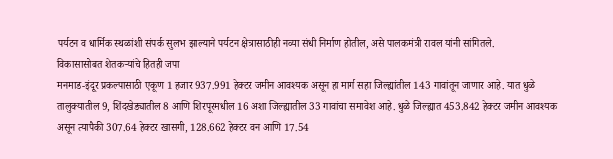पर्यटन व धार्मिक स्थळांशी संपर्क सुलभ झाल्याने पर्यटन क्षेत्रासाठीही नव्या संधी निर्माण होतील, असे पालकमंत्री रावल यांनी सांगितले.
विकासासोबत शेतकऱ्यांचे हितही जपा
मनमाड-इंदूर प्रकल्पासाठी एकूण 1 हजार 937.991 हेक्टर जमीन आवश्यक असून हा मार्ग सहा जिल्ह्यांतील 143 गावांतून जाणार आहे. यात धुळे तालुक्यातील 9, शिंदखेड्यातील 8 आणि शिरपूरमधील 16 अशा जिल्ह्यातील 33 गावांचा समावेश आहे. धुळे जिल्ह्यात 453.842 हेक्टर जमीन आवश्यक असून त्यापैकी 307.64 हेक्टर खासगी, 128.662 हेक्टर वन आणि 17.54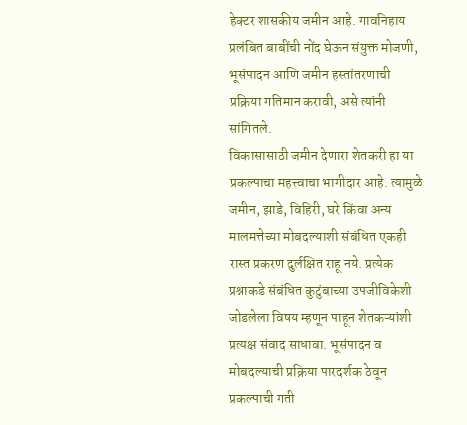हेक्टर शासकीय जमीन आहे. गावनिहाय प्रलंबित बाबींची नोंद घेऊन संयुक्त मोजणी, भूसंपादन आणि जमीन हस्तांतरणाची प्रक्रिया गतिमान करावी, असे त्यांनी सांगितले.
विकासासाठी जमीन देणारा शेतकरी हा या प्रकल्पाचा महत्त्वाचा भागीदार आहे. त्यामुळे जमीन, झाडे, विहिरी, घरे किंवा अन्य मालमत्तेच्या मोबदल्याशी संबंधित एकही रास्त प्रकरण दुर्लक्षित राहू नये. प्रत्येक प्रश्नाकडे संबंधित कुटुंबाच्या उपजीविकेशी जोडलेला विषय म्हणून पाहून शेतकऱ्यांशी प्रत्यक्ष संवाद साधावा. भूसंपादन व मोबदल्याची प्रक्रिया पारदर्शक ठेवून प्रकल्पाची गती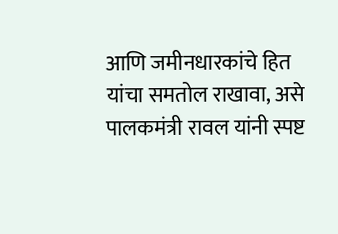आणि जमीनधारकांचे हित यांचा समतोल राखावा, असे पालकमंत्री रावल यांनी स्पष्ट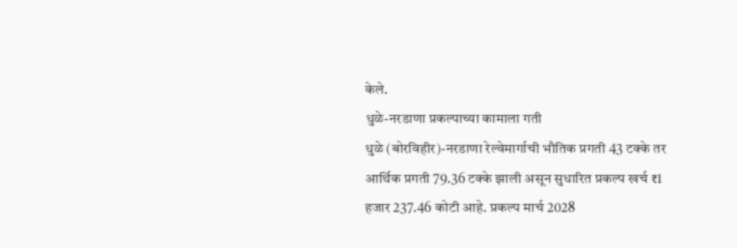केले.
धुळे-नरडाणा प्रकल्पाच्या कामाला गती
धुळे (बोरविहीर)-नरडाणा रेल्वेमार्गाची भौतिक प्रगती 43 टक्के तर आर्थिक प्रगती 79.36 टक्के झाली असून सुधारित प्रकल्प खर्च ₹1 हजार 237.46 कोटी आहे. प्रकल्प मार्च 2028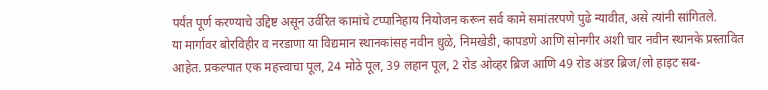पर्यंत पूर्ण करण्याचे उद्दिष्ट असून उर्वरित कामांचे टप्पानिहाय नियोजन करून सर्व कामे समांतरपणे पुढे न्यावीत, असे त्यांनी सांगितले.
या मार्गावर बोरविहीर व नरडाणा या विद्यमान स्थानकांसह नवीन धुळे, निमखेडी, कापडणे आणि सोनगीर अशी चार नवीन स्थानके प्रस्तावित आहेत. प्रकल्पात एक महत्त्वाचा पूल, 24 मोठे पूल, 39 लहान पूल, 2 रोड ओव्हर ब्रिज आणि 49 रोड अंडर ब्रिज/लो हाइट सब-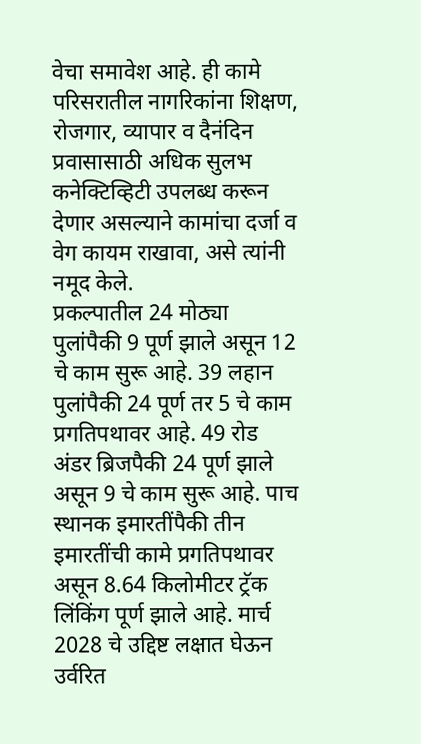वेचा समावेश आहे. ही कामे परिसरातील नागरिकांना शिक्षण, रोजगार, व्यापार व दैनंदिन प्रवासासाठी अधिक सुलभ कनेक्टिव्हिटी उपलब्ध करून देणार असल्याने कामांचा दर्जा व वेग कायम राखावा, असे त्यांनी नमूद केले.
प्रकल्पातील 24 मोठ्या पुलांपैकी 9 पूर्ण झाले असून 12 चे काम सुरू आहे. 39 लहान पुलांपैकी 24 पूर्ण तर 5 चे काम प्रगतिपथावर आहे. 49 रोड अंडर ब्रिजपैकी 24 पूर्ण झाले असून 9 चे काम सुरू आहे. पाच स्थानक इमारतींपैकी तीन इमारतींची कामे प्रगतिपथावर असून 8.64 किलोमीटर ट्रॅक लिंकिंग पूर्ण झाले आहे. मार्च 2028 चे उद्दिष्ट लक्षात घेऊन उर्वरित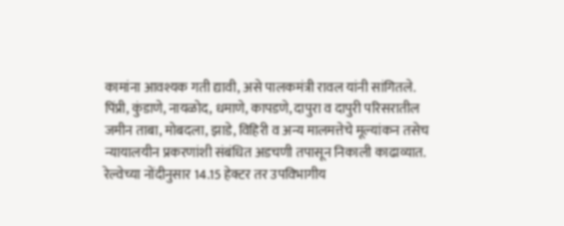कामांना आवश्यक गती द्यावी, असे पालकमंत्री रावल यांनी सांगितले.
पिंप्री, कुंडाणे, नायळोद, धमाणे, कापडणे, दापुरा व दापुरी परिसरातील जमीन ताबा, मोबदला, झाडे, विहिरी व अन्य मालमत्तेचे मूल्यांकन तसेच न्यायालयीन प्रकरणांशी संबंधित अडचणी तपासून निकाली काढाव्यात. रेल्वेच्या नोंदीनुसार 14.15 हेक्टर तर उपविभागीय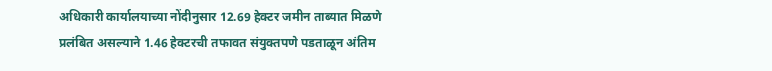अधिकारी कार्यालयाच्या नोंदीनुसार 12.69 हेक्टर जमीन ताब्यात मिळणे प्रलंबित असल्याने 1.46 हेक्टरची तफावत संयुक्तपणे पडताळून अंतिम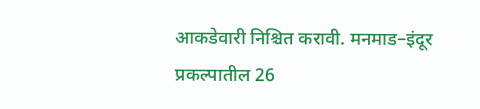आकडेवारी निश्चित करावी. मनमाड–इंदूर प्रकल्पातील 26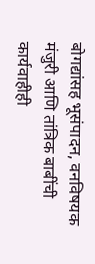बोगद्यांसह भूसंपादन, वनविषयक मंजुरी आणि तांत्रिक बाबींची कार्यवाहीही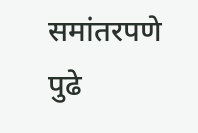समांतरपणे पुढे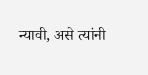न्यावी, असे त्यांनी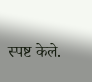स्पष्ट केले.